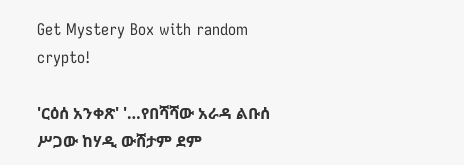Get Mystery Box with random crypto!

'ርዕሰ አንቀጽ' '…የበሻሻው አራዳ ልቡሰ ሥጋው ከሃዲ ውሸታም ደም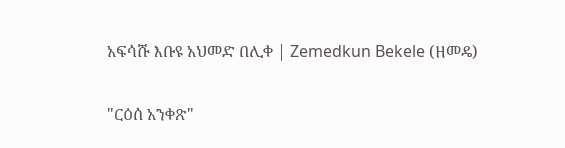አፍሳሹ እቡዩ አህመድ በሊቀ | Zemedkun Bekele (ዘመዴ)

"ርዕሰ አንቀጽ"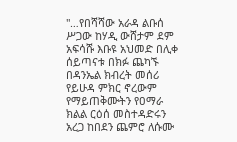"…የበሻሻው አራዳ ልቡሰ ሥጋው ከሃዲ ውሸታም ደም አፍሳሹ እቡዩ አህመድ በሊቀ ሰይጣናቱ በክፉ ጨካኙ በዳንኤል ክብረት መሰሪ የይሁዳ ምክር ኖረውም የማይጠቅሙትን የዐማራ ክልል ርዕሰ መስተዳድሩን አረጋ ከበደን ጨምሮ ለሱሙ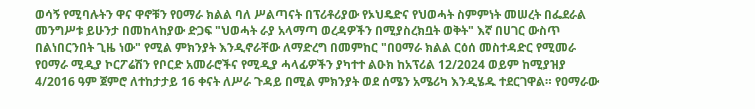ወሳኝ የሚባሉትን ዋና ዋኖቹን የዐማራ ክልል ባለ ሥልጣናት በፕሪቶሪያው የኦህዴድና የህወሓት ስምምነት መሠረት በፌደራል መንግሥቱ ይሁንታ በመከላከያው ድጋፍ "ህወሓት ራያ አላማጣ ወረዳዎችን በሚያስረክቧት ወቅት" እኛ በሀገር ውስጥ በልነበርንበት ጊዜ ነው" የሚል ምክንያት እንዲኖራቸው ለማድረግ በመምከር "በዐማራ ክልል ርዕሰ መስተዳድር የሚመራ የዐማራ ሚዲያ ኮርፖሬሽን የቦርድ አመራሮችና የሚዲያ ሓላፊዎችን ያካተተ ልዑክ ከአፕሪል 12/2024 ወይም ከሚያዝያ 4/2016 ዓም ጀምሮ ለተከታታይ 16 ቀናት ለሥራ ጉዳይ በሚል ምክንያት ወደ ሰሜን አሜሪካ እንዲሄዱ ተደርገዋል። የዐማራው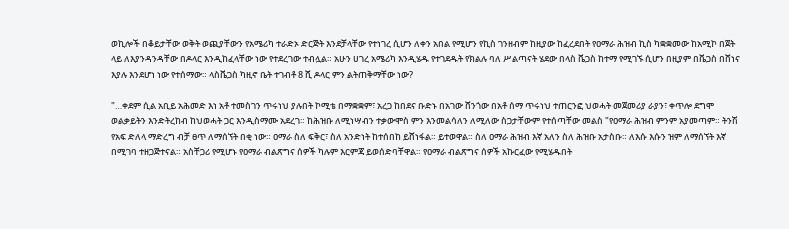ወኪሎች በቆይታቸው ወቅት ወጪያቸውን የአሜሪካ ተራድኦ ድርጅት እንደቻላቸው የተነገረ ሲሆን ለቀን አበል የሚሆን የኪስ ገንዘብም ከዚያው ከፈረደበት የዐማራ ሕዝብ ኪስ ካቋቋመው ከአሚኮ በጀት ላይ ለእያንዳንዳቸው በዶላር እንዲከፈላቸው ነው የተደረገው ተብሏል። አሁን ሀገረ አሜሪካ እንዲሄዱ የተገደዱት የክልሉ ባለ ሥልጣናት ሄደው በላስ ቬጋስ ከተማ የሚገኙ ሲሆን በዚያም በቬጋስ በሸነና እያሉ እንደሆነ ነው የተሰማው። ላስቬጋስ ካዚኖ ቤት ተገብቶ 8 ሺ ዶላር ምን ልትጠቅማቸው ነው?

"…ቀደም ሲል አቢይ አሕመድ እነ አቶ ተመስገን ጥሩነህ ያሉበት ኮሚቴ በማቋቋም፣ አረጋ ከበደና ቡድኑ በአገው ሸንጎው በአቶ ሰማ ጥሩነህ ተጠርንፎ ህወሓት መጀመሪያ ራያን፣ ቀጥሎ ደግሞ ወልቃይትን እንድትረከብ ከህወሓት ጋር እንዲስማሙ አደረገ። ከሕዝቡ ለሚነሣብን ተቃውሞስ ምን እንመልሳለን ለሚለው ስጋታቸውም የተሰጣቸው መልስ "የዐማራ ሕዝብ ምንም አያመጣም። ትንሽ የአፍ ድለላ ማድረግ ብቻ ፀጥ ለማሰኘት በቂ ነው። ዐማራ ስለ ፍቅር፣ ስለ አንድነት ከተሰበከ ይሸነፋል። ይተወዋል። ስለ ዐማራ ሕዝብ እኛ አለን ስለ ሕዝቡ አታስቡ። ለእሱ እሱን ዝም ለማሰኘት እኛ በሚገባ ተዘጋጅተናል። አስቸጋሪ የሚሆኑ የዐማራ ብልጽግና ሰዎች ካሉም እርምጃ ይወሰድባቸዋል። የዐማራ ብልጽግና ሰዎች አኩርፈው የሚሄዱበት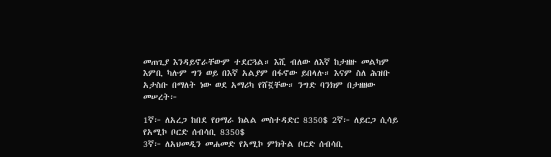መጠጊያ እንዳይኖራቸውም ተደርጓል። እሺ ብለው ለእኛ ከታዘዙ መልካም እምቢ ካሉም ግን ወይ በእኛ አልያም በፋኖው ይበላሉ። እናም ስለ ሕዝቡ አታስቡ በማለት ነው ወደ አማሪካ የሸኟቸው። ንግድ ባንክም በታዘዘው መሠረት፦

1ኛ፦ ለአረጋ ከበደ የዐማራ ክልል መስተዳድር 8350$ 2ኛ፦ ለይርጋ ሲሳይ የአሚኮ ቦርድ ሰብሳቢ 8350$
3ኛ፦ ለአህመዲን መሐመድ የአሚኮ ምክትል ቦርድ ሰብሳቢ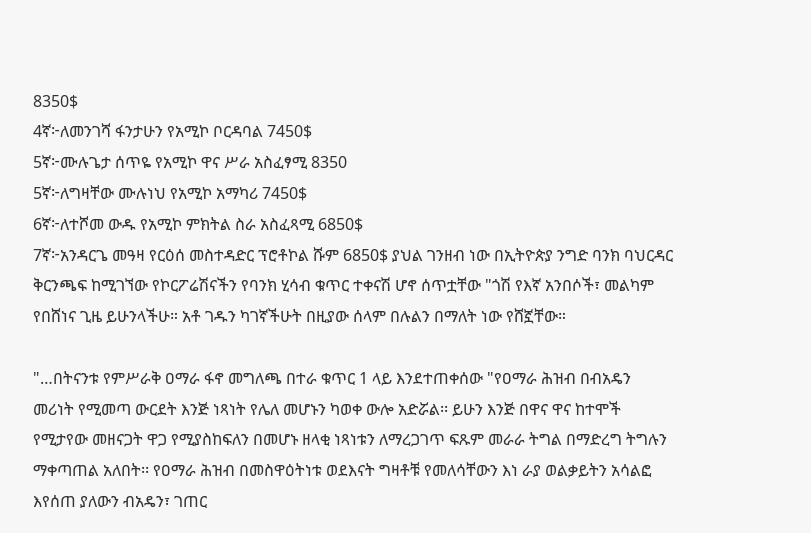8350$
4ኛ፦ለመንገሻ ፋንታሁን የአሚኮ ቦርዳባል 7450$
5ኛ፦ሙሉጌታ ሰጥዬ የአሚኮ ዋና ሥራ አስፈፃሚ 8350
5ኛ፦ለግዛቸው ሙሉነህ የአሚኮ አማካሪ 7450$
6ኛ፦ለተሾመ ውዱ የአሚኮ ምክትል ስራ አስፈጻሚ 6850$
7ኛ፦አንዳርጌ መዓዛ የርዕሰ መስተዳድር ፕሮቶኮል ሹም 6850$ ያህል ገንዘብ ነው በኢትዮጵያ ንግድ ባንክ ባህርዳር ቅርንጫፍ ከሚገኘው የኮርፖሬሽናችን የባንክ ሂሳብ ቁጥር ተቀናሽ ሆኖ ሰጥቷቸው "ጎሽ የእኛ አንበሶች፣ መልካም የበሸነና ጊዜ ይሁንላችሁ። አቶ ገዱን ካገኛችሁት በዚያው ሰላም በሉልን በማለት ነው የሸኟቸው።

"…በትናንቱ የምሥራቅ ዐማራ ፋኖ መግለጫ በተራ ቁጥር 1 ላይ እንደተጠቀሰው "የዐማራ ሕዝብ በብአዴን መሪነት የሚመጣ ውርደት እንጅ ነጻነት የሌለ መሆኑን ካወቀ ውሎ አድሯል፡፡ ይሁን እንጅ በዋና ዋና ከተሞች የሚታየው መዘናጋት ዋጋ የሚያስከፍለን በመሆኑ ዘላቂ ነጻነቱን ለማረጋገጥ ፍጹም መራራ ትግል በማድረግ ትግሉን ማቀጣጠል አለበት፡፡ የዐማራ ሕዝብ በመስዋዕትነቱ ወደእናት ግዛቶቹ የመለሳቸውን እነ ራያ ወልቃይትን አሳልፎ እየሰጠ ያለውን ብአዴን፣ ገጠር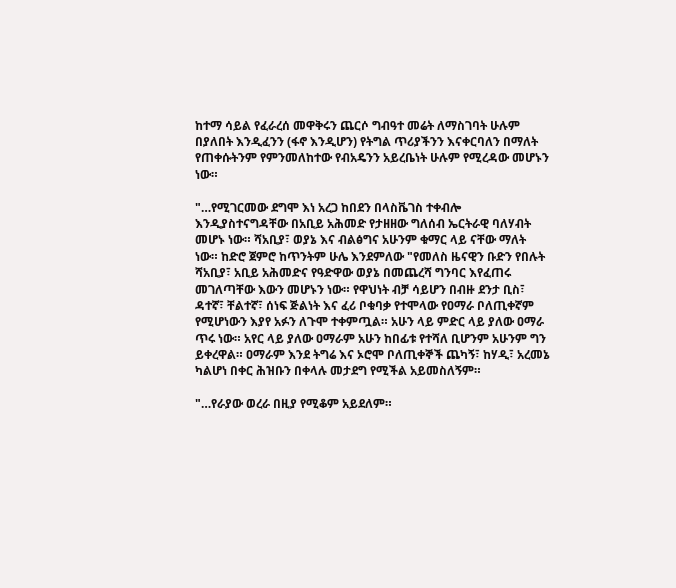ከተማ ሳይል የፈራረሰ መዋቅሩን ጨርሶ ግብዓተ መሬት ለማስገባት ሁሉም በያለበት እንዲፈንን (ፋኖ እንዲሆን) የትግል ጥሪያችንን እናቀርባለን በማለት የጠቀሱትንም የምንመለከተው የብአዴንን አይረቤነት ሁሉም የሚረዳው መሆኑን ነው።

"…የሚገርመው ደግሞ እነ አረጋ ከበደን በላስቬገስ ተቀብሎ እንዲያስተናግዳቸው በአቢይ አሕመድ የታዘዘው ግለሰብ ኤርትራዊ ባለሃብት መሆኑ ነው። ሻአቢያ፣ ወያኔ እና ብልፅግና አሁንም ቁማር ላይ ናቸው ማለት ነው። ከድሮ ጀምሮ ከጥንትም ሁሌ እንደምለው "የመለስ ዜናዊን ቡድን የበሉት ሻአቢያ፣ አቢይ አሕመድና የዓድዋው ወያኔ በመጨረሻ ግንባር እየፈጠሩ መገለጣቸው እውን መሆኑን ነው። የዋህነት ብቻ ሳይሆን በብዙ ደንታ ቢስ፣ ዳተኛ፣ ቸልተኛ፣ ሰነፍ ጅልነት እና ፈሪ ቦቁባቃ የተሞላው የዐማራ ቦለጢቀኛም የሚሆነውን እያየ አፉን ለጉሞ ተቀምጧል። አሁን ላይ ምድር ላይ ያለው ዐማራ ጥሩ ነው። አየር ላይ ያለው ዐማራም አሁን ከበፊቱ የተሻለ ቢሆንም አሁንም ግን ይቀረዋል። ዐማራም እንደ ትግሬ እና ኦሮሞ ቦለጢቀኞች ጨካኝ፣ ከሃዲ፣ አረመኔ ካልሆነ በቀር ሕዝቡን በቀላሉ መታደግ የሚችል አይመስለኝም።

"…የራያው ወረራ በዚያ የሚቆም አይደለም።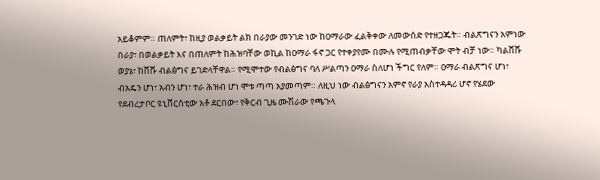አይቆምም። ጠለምት፣ ከዚያ ወልቃይት ልክ በራያው መንገድ ነው ከዐማራው ፈልቅቀው ለመውሰድ የተዘጋጁት። ብልጽግናን አምነው በራያ፣ በወልቃይት እና በጠለምት ከሕዝባቸው ወኪል ከዐማራ ፋኖ ጋር የተቀያየሙ በሙሉ የሚጠብቃቸው ሞት ብቻ ነው። ካልሸሹ ወያኔ፣ ከሸሹ ብልፅግና ይገድላቸዋል። የሚሞተው የብልፅግና ባለ ሥልጣን ዐማራ ስለሆነ ችግር የለም። ዐማራ ብልጽግና ሆነ፣ ብአዴን ሆነ፣ አብን ሆነ፣ ተራ ሕዝብ ሆነ ሞቱ ጣጣ አያመጣም። ለዚህ ነው ብልፅግናን አምኖ የራያ አስተዳዳሪ ሆኖ የሄደው የደብረታቦር ዩኒቨርስቲው አቶ ደርበው፣ የቅርብ ጊዜ ሙሽራው የጫጉላ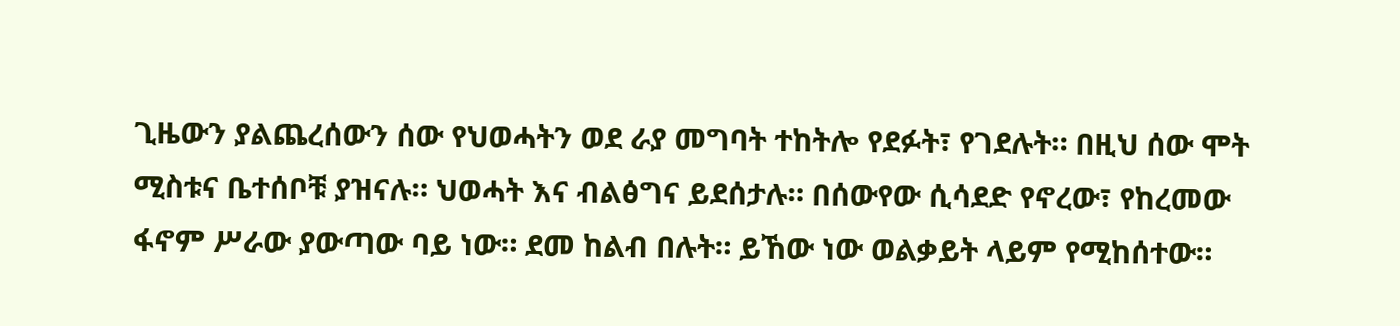ጊዜውን ያልጨረሰውን ሰው የህወሓትን ወደ ራያ መግባት ተከትሎ የደፉት፣ የገደሉት። በዚህ ሰው ሞት ሚስቱና ቤተሰቦቹ ያዝናሉ። ህወሓት እና ብልፅግና ይደሰታሉ። በሰውየው ሲሳደድ የኖረው፣ የከረመው ፋኖም ሥራው ያውጣው ባይ ነው። ደመ ከልብ በሉት። ይኸው ነው ወልቃይት ላይም የሚከሰተው።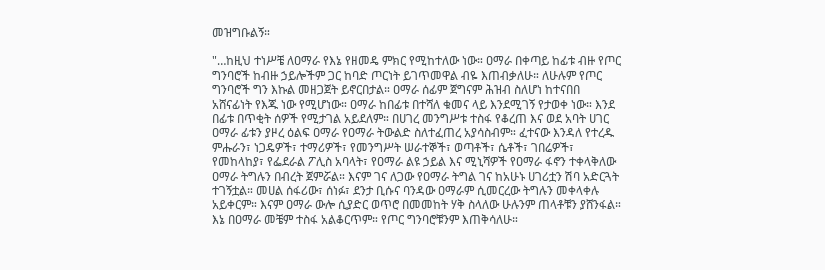መዝግቡልኝ።

"…ከዚህ ተነሥቼ ለዐማራ የእኔ የዘመዴ ምክር የሚከተለው ነው። ዐማራ በቀጣይ ከፊቱ ብዙ የጦር ግንባሮች ከብዙ ኃይሎችም ጋር ከባድ ጦርነት ይገጥመዋል ብዬ እጠብቃለሁ። ለሁሉም የጦር ግንባሮች ግን እኩል መዘጋጀት ይኖርበታል። ዐማራ ሰፊም ጀግናም ሕዝብ ስለሆነ ከተናበበ አሸናፊነት የእጁ ነው የሚሆነው። ዐማራ ከበፊቱ በተሻለ ቁመና ላይ እንደሚገኝ የታወቀ ነው። እንደ በፊቱ በጥቂት ሰዎች የሚታገል አይደለም። በሀገረ መንግሥቱ ተስፋ የቆረጠ እና ወደ አባት ሀገር ዐማራ ፊቱን ያዞረ ዕልፍ ዐማራ የዐማራ ትውልድ ስለተፈጠረ አያሳስብም። ፈተናው እንዳለ የተረዱ ምሑራን፣ ነጋዴዎች፣ ተማሪዎች፣ የመንግሥት ሠራተኞች፣ ወጣቶች፣ ሴቶች፣ ገበሬዎች፣ የመከላከያ፣ የፌደራል ፖሊስ አባላት፣ የዐማራ ልዩ ኃይል እና ሚኒሻዎች የዐማራ ፋኖን ተቀላቅለው ዐማራ ትግሉን በብረት ጀምሯል። እናም ገና ለጋው የዐማራ ትግል ገና ከአሁኑ ሀገሪቷን ሽባ አድርጓት ተገኝቷል። መሀል ሰፋሪው፣ ሰነፉ፣ ደንታ ቢሱና ባንዳው ዐማራም ሲመርረው ትግሉን መቀላቀሉ አይቀርም። እናም ዐማራ ውሎ ሲያድር ወጥሮ በመመከት ሃቅ ስላለው ሁሉንም ጠላቶቹን ያሸንፋል። እኔ በዐማራ መቼም ተስፋ አልቆርጥም። የጦር ግንባሮቹንም እጠቅሳለሁ።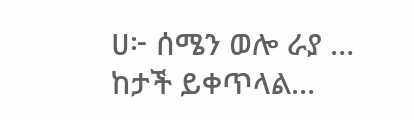ሀ፦ ሰሜን ወሎ ራያ … ከታች ይቀጥላል…